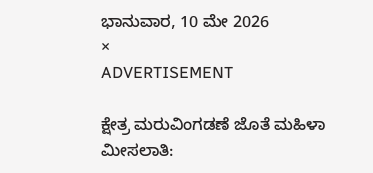ಭಾನುವಾರ, 10 ಮೇ 2026
×
ADVERTISEMENT

ಕ್ಷೇತ್ರ ಮರುವಿಂಗಡಣೆ ಜೊತೆ ಮಹಿಳಾ ಮೀಸಲಾತಿ: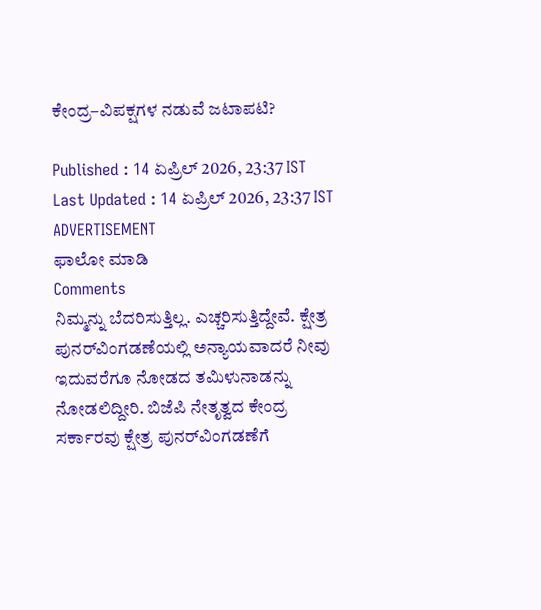ಕೇಂದ್ರ–ವಿಪಕ್ಷಗಳ ನಡುವೆ ಜಟಾಪಟಿ?

Published : 14 ಏಪ್ರಿಲ್ 2026, 23:37 IST
Last Updated : 14 ಏಪ್ರಿಲ್ 2026, 23:37 IST
ADVERTISEMENT
ಫಾಲೋ ಮಾಡಿ
Comments
ನಿಮ್ಮನ್ನು ಬೆದರಿಸುತ್ತಿಲ್ಲ. ಎಚ್ಚರಿಸುತ್ತಿದ್ದೇವೆ. ಕ್ಷೇತ್ರ ಪುನರ್‌ವಿಂಗಡಣೆಯಲ್ಲಿ ಅನ್ಯಾಯವಾದರೆ ನೀವು ಇದುವರೆಗೂ ನೋಡದ ತಮಿಳುನಾಡನ್ನು ನೋಡಲಿದ್ದೀರಿ. ಬಿಜೆಪಿ ನೇತೃತ್ವದ ಕೇಂದ್ರ ಸರ್ಕಾರವು ಕ್ಷೇತ್ರ ಪುನರ್‌ವಿಂಗಡಣೆಗೆ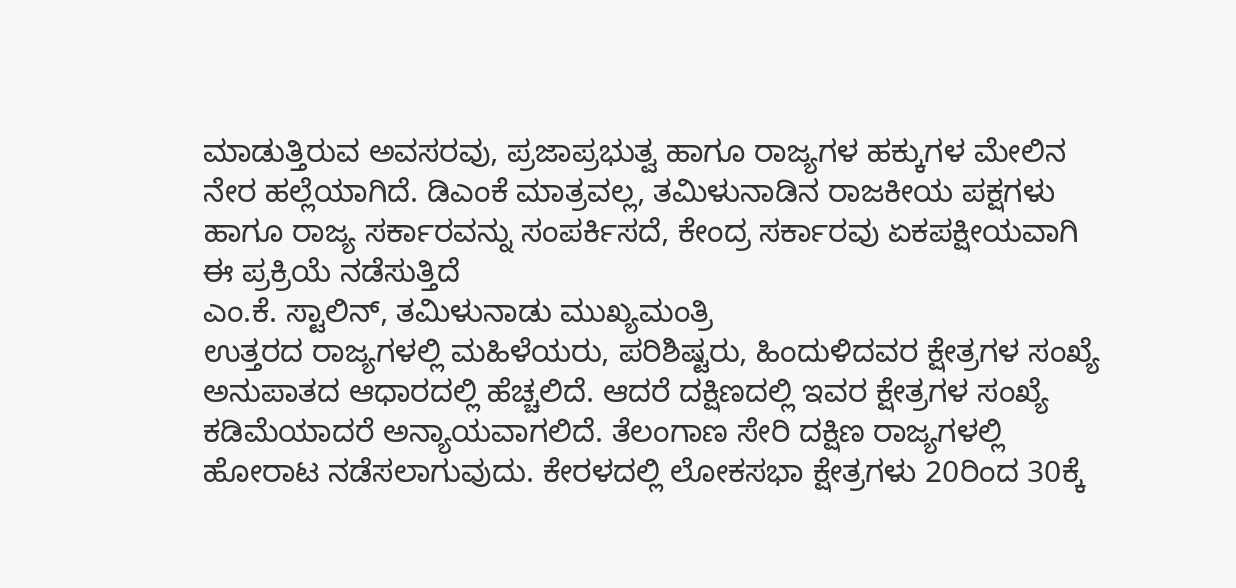ಮಾಡುತ್ತಿರುವ ಅವಸರವು, ಪ್ರಜಾಪ್ರಭುತ್ವ ಹಾಗೂ ರಾಜ್ಯಗಳ ಹಕ್ಕುಗಳ ಮೇಲಿನ ನೇರ ಹಲ್ಲೆಯಾಗಿದೆ. ಡಿಎಂಕೆ ಮಾತ್ರವಲ್ಲ, ತಮಿಳುನಾಡಿನ ರಾಜಕೀಯ ಪಕ್ಷಗಳು ಹಾಗೂ ರಾಜ್ಯ ಸರ್ಕಾರವನ್ನು ಸಂಪರ್ಕಿಸದೆ, ಕೇಂದ್ರ ಸರ್ಕಾರವು ಏಕಪಕ್ಷೀಯವಾಗಿ ಈ ಪ್ರಕ್ರಿಯೆ ನಡೆಸುತ್ತಿದೆ
ಎಂ.ಕೆ. ಸ್ಟಾಲಿನ್‌, ತಮಿಳುನಾಡು ಮುಖ್ಯಮಂತ್ರಿ
ಉತ್ತರದ ರಾಜ್ಯಗಳಲ್ಲಿ ಮಹಿಳೆಯರು, ಪರಿಶಿಷ್ಟರು, ಹಿಂದುಳಿದವರ ಕ್ಷೇತ್ರಗಳ ಸಂಖ್ಯೆ ಅನುಪಾತದ ಆಧಾರದಲ್ಲಿ ಹೆಚ್ಚಲಿದೆ. ಆದರೆ ದಕ್ಷಿಣದಲ್ಲಿ ಇವರ ಕ್ಷೇತ್ರಗಳ ಸಂಖ್ಯೆ ಕಡಿಮೆಯಾದರೆ ಅನ್ಯಾಯವಾಗಲಿದೆ. ತೆಲಂಗಾಣ ಸೇರಿ ದಕ್ಷಿಣ ರಾಜ್ಯಗಳಲ್ಲಿ ಹೋರಾಟ ನಡೆಸಲಾಗುವುದು. ಕೇರಳದಲ್ಲಿ ಲೋಕಸಭಾ ಕ್ಷೇತ್ರಗಳು 20ರಿಂದ 30ಕ್ಕೆ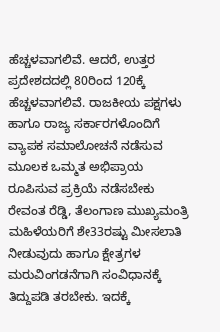ಹೆಚ್ಚಳವಾಗಲಿವೆ. ಆದರೆ, ಉತ್ತರ ಪ್ರದೇಶದದಲ್ಲಿ 80ರಿಂದ 120ಕ್ಕೆ ಹೆಚ್ಚಳವಾಗಲಿವೆ. ರಾಜಕೀಯ ಪಕ್ಷಗಳು ಹಾಗೂ ರಾಜ್ಯ ಸರ್ಕಾರಗಳೊಂದಿಗೆ ವ್ಯಾಪಕ ಸಮಾಲೋಚನೆ ನಡೆಸುವ ಮೂಲಕ ಒಮ್ಮತ ಅಭಿಪ್ರಾಯ ರೂಪಿಸುವ ಪ್ರಕ್ರಿಯೆ ನಡೆಸಬೇಕು
ರೇವಂತ ರೆಡ್ಡಿ, ತೆಲಂಗಾಣ ಮುಖ್ಯಮಂತ್ರಿ
ಮಹಿಳೆಯರಿಗೆ ಶೇ33ರಷ್ಟು ಮೀಸಲಾತಿ ನೀಡುವುದು ಹಾಗೂ ಕ್ಷೇತ್ರಗಳ ಮರುವಿಂಗಡನೆಗಾಗಿ ಸಂವಿಧಾನಕ್ಕೆ ತಿದ್ದುಪಡಿ ತರಬೇಕು. ಇದಕ್ಕೆ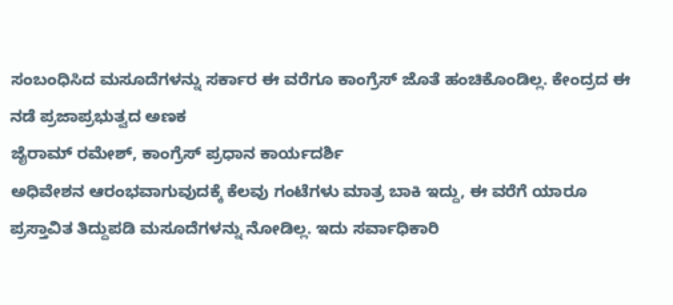ಸಂಬಂಧಿಸಿದ ಮಸೂದೆಗಳನ್ನು ಸರ್ಕಾರ ಈ ವರೆಗೂ ಕಾಂಗ್ರೆಸ್‌ ಜೊತೆ ಹಂಚಿಕೊಂಡಿಲ್ಲ. ಕೇಂದ್ರದ ಈ ನಡೆ ಪ್ರಜಾಪ್ರಭುತ್ವದ ಅಣಕ
ಜೈರಾಮ್‌ ರಮೇಶ್‌, ಕಾಂಗ್ರೆಸ್‌ ಪ್ರಧಾನ ಕಾರ್ಯದರ್ಶಿ
ಅಧಿವೇಶನ ಆರಂಭವಾಗುವುದಕ್ಕೆ ಕೆಲವು ಗಂಟೆಗಳು ಮಾತ್ರ ಬಾಕಿ ಇದ್ದು, ಈ ವರೆಗೆ ಯಾರೂ ಪ್ರಸ್ತಾವಿತ ತಿದ್ದುಪಡಿ ಮಸೂದೆಗಳನ್ನು ನೋಡಿಲ್ಲ. ಇದು ಸರ್ವಾಧಿಕಾರಿ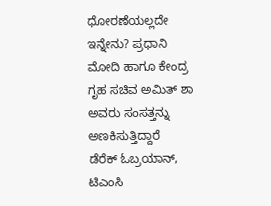ಧೋರಣೆಯಲ್ಲದೇ ಇನ್ನೇನು? ಪ್ರಧಾನಿ ಮೋದಿ ಹಾಗೂ ಕೇಂದ್ರ ಗೃಹ ಸಚಿವ ಅಮಿತ್‌ ಶಾ ಅವರು ಸಂಸತ್ತನ್ನು ಅಣಕಿಸುತ್ತಿದ್ದಾರೆ
ಡೆರೆಕ್‌ ಓಬ್ರಯಾನ್‌, ಟಿಎಂಸಿ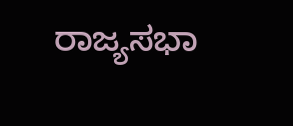ರಾಜ್ಯಸಭಾ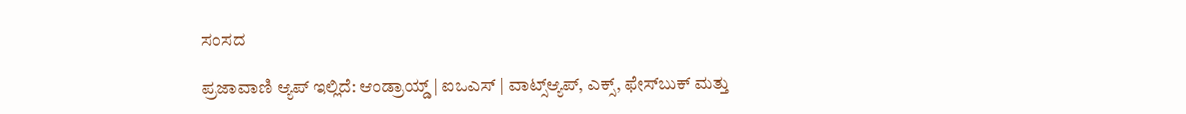ಸಂಸದ

ಪ್ರಜಾವಾಣಿ ಆ್ಯಪ್ ಇಲ್ಲಿದೆ: ಆಂಡ್ರಾಯ್ಡ್ | ಐಒಎಸ್ | ವಾಟ್ಸ್ಆ್ಯಪ್, ಎಕ್ಸ್, ಫೇಸ್‌ಬುಕ್ ಮತ್ತು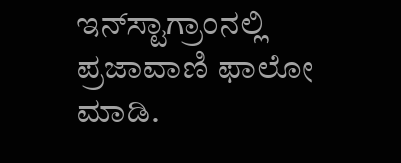ಇನ್‌ಸ್ಟಾಗ್ರಾಂನಲ್ಲಿ ಪ್ರಜಾವಾಣಿ ಫಾಲೋ ಮಾಡಿ.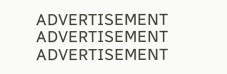ADVERTISEMENT
ADVERTISEMENT
ADVERTISEMENT